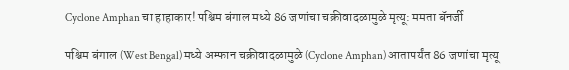Cyclone Amphan चा हाहाकार! पश्चिम बंगाल मध्ये 86 जणांचा चक्रीवादळामुळे मृत्यू: ममता बॅनर्जी

पश्चिम बंगाल (West Bengal) मध्ये अम्फान चक्रीवादळामुळे (Cyclone Amphan) आतापर्यंत 86 जणांचा मृत्यू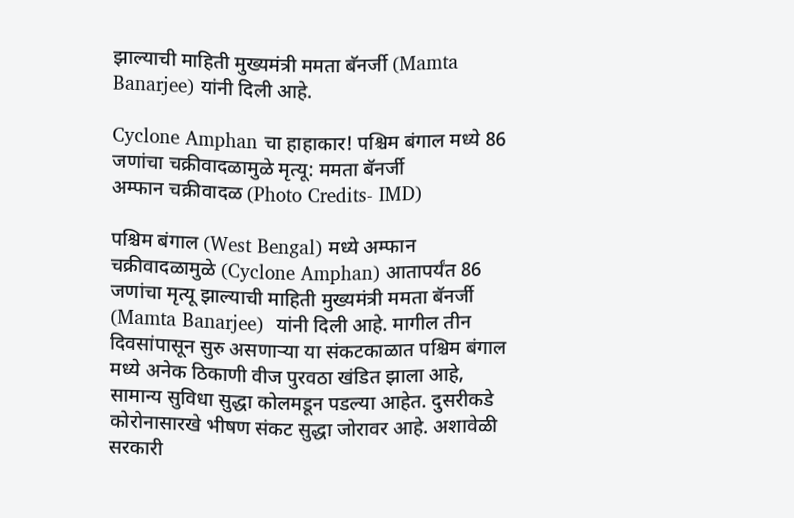झाल्याची माहिती मुख्यमंत्री ममता बॅनर्जी (Mamta Banarjee) यांनी दिली आहे.

Cyclone Amphan चा हाहाकार! पश्चिम बंगाल मध्ये 86 जणांचा चक्रीवादळामुळे मृत्यू: ममता बॅनर्जी
अम्फान चक्रीवादळ (Photo Credits- IMD)

पश्चिम बंगाल (West Bengal) मध्ये अम्फान चक्रीवादळामुळे (Cyclone Amphan) आतापर्यंत 86 जणांचा मृत्यू झाल्याची माहिती मुख्यमंत्री ममता बॅनर्जी (Mamta Banarjee)  यांनी दिली आहे. मागील तीन दिवसांपासून सुरु असणाऱ्या या संकटकाळात पश्चिम बंगाल मध्ये अनेक ठिकाणी वीज पुरवठा खंडित झाला आहे, सामान्य सुविधा सुद्धा कोलमडून पडल्या आहेत. दुसरीकडे कोरोनासारखे भीषण संकट सुद्धा जोरावर आहे. अशावेळी सरकारी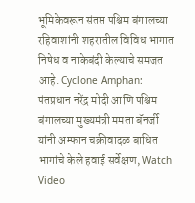भूमिकेवरून संतप्त पश्चिम बंगालच्या रहिवाशांनी शहरातील विविध भागात निषेध व नाकेबंदी केल्याचे समजत आहे. Cyclone Amphan: पंतप्रधान नरेंद्र मोदी आणि पश्चिम बंगालच्या मुख्यमंत्री ममता बॅनर्जी यांनी अम्फान चक्रीवादळ बाधित भागांचे केले हवाई सर्वेक्षण, Watch Video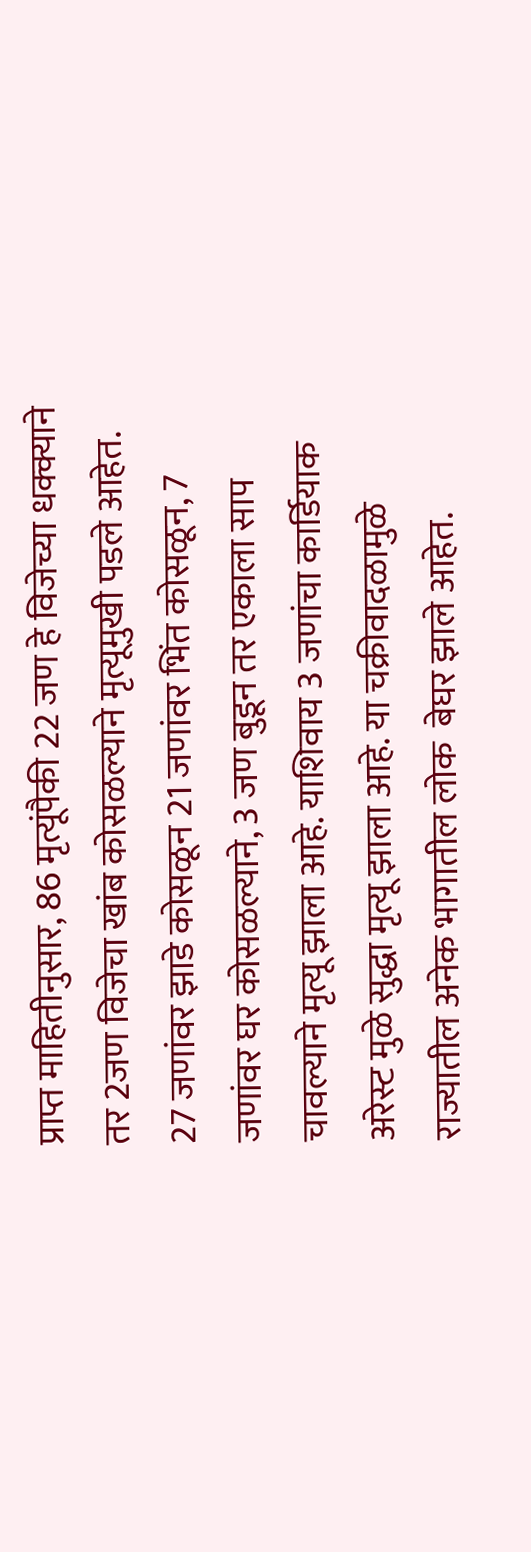प्राप्त माहितीनुसार, 86 मृत्यूंपैकी 22 जण हे विजेच्या धक्क्याने तर 2जण विजेचा खांब कोसळल्याने मृत्यूमुखी पडले आहेत. 27 जणांवर झाडे कोसळून 21 जणांवर भिंत कोसळून, 7 जणांवर घर कोसळल्याने, 3 जण बुडून तर एकाला साप चावल्याने मृत्यू झाला आहे. याशिवाय 3 जणांचा कार्डियाक अरेस्ट मुळे सुद्धा मृत्यू झाला आहे. या चक्रीवादळामुळे राज्यातील अनेक भागातील लोक  बेघर झाले आहेत.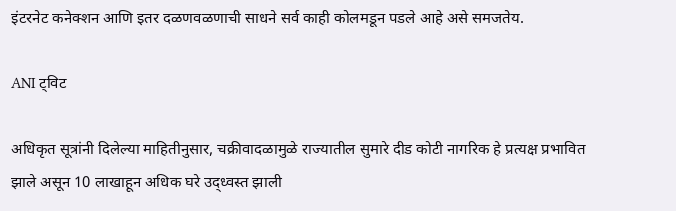इंटरनेट कनेक्शन आणि इतर दळणवळणाची साधने सर्व काही कोलमडून पडले आहे असे समजतेय.

ANI ट्विट

अधिकृत सूत्रांनी दिलेल्या माहितीनुसार, चक्रीवादळामुळे राज्यातील सुमारे दीड कोटी नागरिक हे प्रत्यक्ष प्रभावित झाले असून 10 लाखाहून अधिक घरे उद्ध्वस्त झाली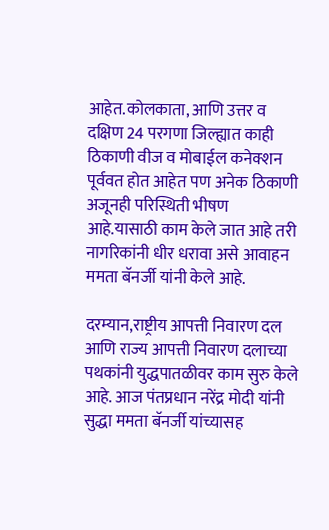आहेत.कोलकाता, आणि उत्तर व दक्षिण 24 परगणा जिल्ह्यात काही ठिकाणी वीज व मोबाईल कनेक्शन पूर्ववत होत आहेत पण अनेक ठिकाणी अजूनही परिस्थिती भीषण आहे.यासाठी काम केले जात आहे तरी नागरिकांनी धीर धरावा असे आवाहन ममता बॅनर्जी यांनी केले आहे.

दरम्यान,राष्ट्रीय आपत्ती निवारण दल आणि राज्य आपत्ती निवारण दलाच्या पथकांनी युद्धपातळीवर काम सुरु केले आहे. आज पंतप्रधान नरेंद्र मोदी यांनी सुद्धा ममता बॅनर्जी यांच्यासह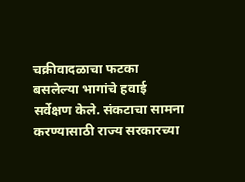चक्रीवादळाचा फटका बसलेल्या भागांचे हवाई सर्वेक्षण केले. संकटाचा सामना करण्यासाठी राज्य सरकारच्या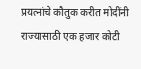प्रयत्नांचे कौतुक करीत मोदींनी राज्यासाठी एक हजार कोटी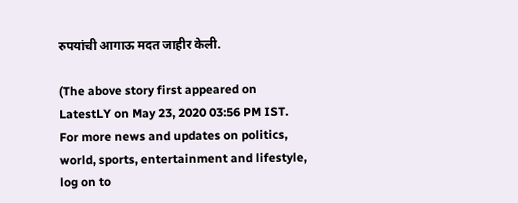रुपयांची आगाऊ मदत जाहीर केली.

(The above story first appeared on LatestLY on May 23, 2020 03:56 PM IST. For more news and updates on politics, world, sports, entertainment and lifestyle, log on to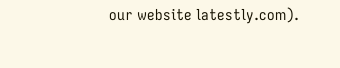our website latestly.com).